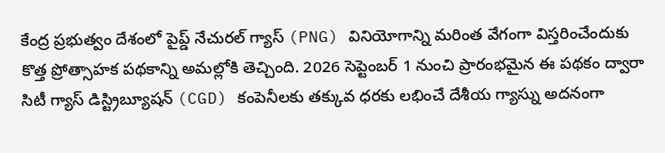కేంద్ర ప్రభుత్వం దేశంలో పైప్డ్ నేచురల్ గ్యాస్ (PNG) వినియోగాన్ని మరింత వేగంగా విస్తరించేందుకు కొత్త ప్రోత్సాహక పథకాన్ని అమల్లోకి తెచ్చింది. 2026 సెప్టెంబర్ 1 నుంచి ప్రారంభమైన ఈ పథకం ద్వారా సిటీ గ్యాస్ డిస్ట్రిబ్యూషన్ (CGD) కంపెనీలకు తక్కువ ధరకు లభించే దేశీయ గ్యాస్ను అదనంగా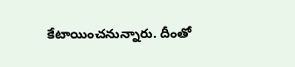కేటాయించనున్నారు. దీంతో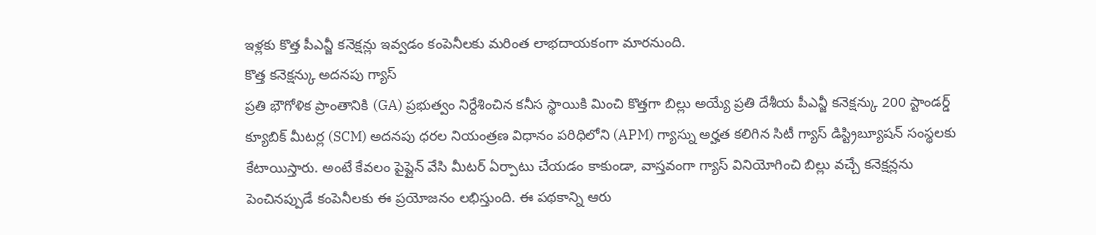ఇళ్లకు కొత్త పీఎన్జీ కనెక్షన్లు ఇవ్వడం కంపెనీలకు మరింత లాభదాయకంగా మారనుంది.
కొత్త కనెక్షన్కు అదనపు గ్యాస్
ప్రతి భౌగోళిక ప్రాంతానికి (GA) ప్రభుత్వం నిర్దేశించిన కనీస స్థాయికి మించి కొత్తగా బిల్లు అయ్యే ప్రతి దేశీయ పీఎన్జీ కనెక్షన్కు 200 స్టాండర్డ్ క్యూబిక్ మీటర్ల (SCM) అదనపు ధరల నియంత్రణ విధానం పరిధిలోని (APM) గ్యాస్ను అర్హత కలిగిన సిటీ గ్యాస్ డిస్ట్రిబ్యూషన్ సంస్థలకు కేటాయిస్తారు. అంటే కేవలం పైప్లైన్ వేసి మీటర్ ఏర్పాటు చేయడం కాకుండా, వాస్తవంగా గ్యాస్ వినియోగించి బిల్లు వచ్చే కనెక్షన్లను పెంచినప్పుడే కంపెనీలకు ఈ ప్రయోజనం లభిస్తుంది. ఈ పథకాన్ని ఆరు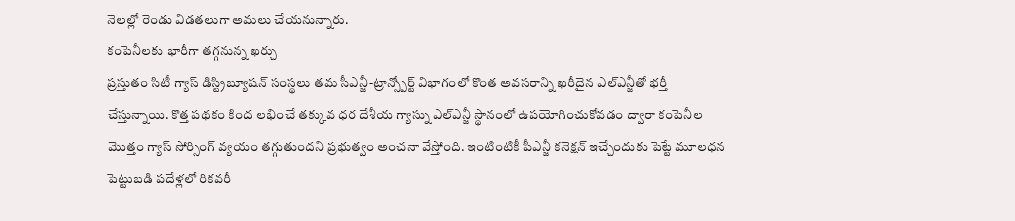నెలల్లో రెండు విడతలుగా అమలు చేయనున్నారు.
కంపెనీలకు భారీగా తగ్గనున్న ఖర్చు
ప్రస్తుతం సిటీ గ్యాస్ డిస్ట్రిబ్యూషన్ సంస్థలు తమ సీఎన్జీ-ట్రాన్స్పోర్ట్ విభాగంలో కొంత అవసరాన్ని ఖరీదైన ఎల్ఎన్జీతో భర్తీ చేస్తున్నాయి. కొత్త పథకం కింద లభించే తక్కువ ధర దేశీయ గ్యాస్ను ఎల్ఎన్జీ స్థానంలో ఉపయోగించుకోవడం ద్వారా కంపెనీల మొత్తం గ్యాస్ సోర్సింగ్ వ్యయం తగ్గుతుందని ప్రభుత్వం అంచనా వేస్తోంది. ఇంటింటికీ పీఎన్జీ కనెక్షన్ ఇచ్చేందుకు పెట్టే మూలధన పెట్టుబడి పదేళ్లలో రికవరీ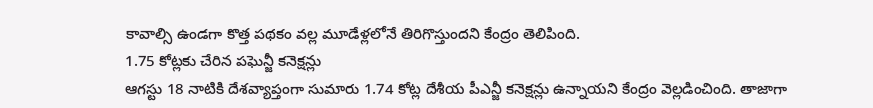కావాల్సి ఉండగా కొత్త పథకం వల్ల మూడేళ్లలోనే తిరిగొస్తుందని కేంద్రం తెలిపింది.
1.75 కోట్లకు చేరిన పఘెన్జీ కనెక్షన్లు
ఆగస్టు 18 నాటికి దేశవ్యాప్తంగా సుమారు 1.74 కోట్ల దేశీయ పీఎన్జీ కనెక్షన్లు ఉన్నాయని కేంద్రం వెల్లడించింది. తాజాగా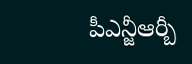పీఎన్జీఆర్బీ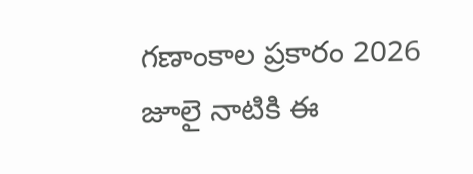గణాంకాల ప్రకారం 2026 జూలై నాటికి ఈ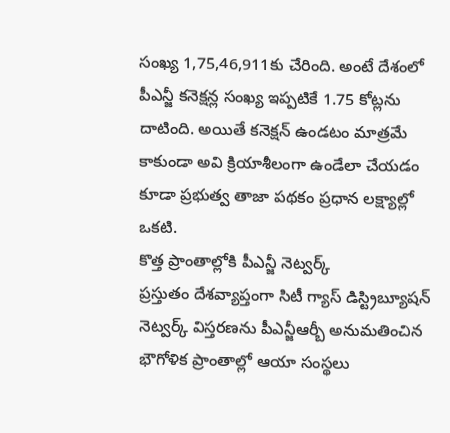సంఖ్య 1,75,46,911కు చేరింది. అంటే దేశంలో పీఎన్జీ కనెక్షన్ల సంఖ్య ఇప్పటికే 1.75 కోట్లను దాటింది. అయితే కనెక్షన్ ఉండటం మాత్రమే కాకుండా అవి క్రియాశీలంగా ఉండేలా చేయడం కూడా ప్రభుత్వ తాజా పథకం ప్రధాన లక్ష్యాల్లో ఒకటి.
కొత్త ప్రాంతాల్లోకి పీఎన్జీ నెట్వర్క్
ప్రస్తుతం దేశవ్యాప్తంగా సిటీ గ్యాస్ డిస్ట్రిబ్యూషన్ నెట్వర్క్ విస్తరణను పీఎన్జీఆర్బీ అనుమతించిన భౌగోళిక ప్రాంతాల్లో ఆయా సంస్థలు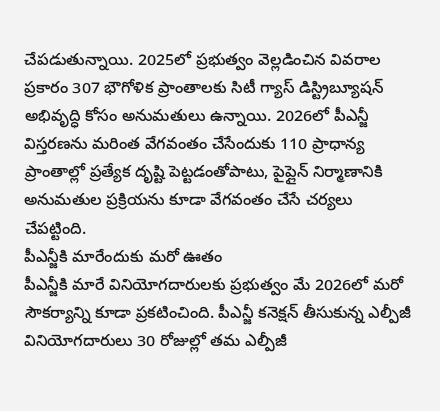చేపడుతున్నాయి. 2025లో ప్రభుత్వం వెల్లడించిన వివరాల ప్రకారం 307 భౌగోళిక ప్రాంతాలకు సిటీ గ్యాస్ డిస్ట్రిబ్యూషన్ అభివృద్ధి కోసం అనుమతులు ఉన్నాయి. 2026లో పీఎన్జీ విస్తరణను మరింత వేగవంతం చేసేందుకు 110 ప్రాధాన్య ప్రాంతాల్లో ప్రత్యేక దృష్టి పెట్టడంతోపాటు, పైప్లైన్ నిర్మాణానికి అనుమతుల ప్రక్రియను కూడా వేగవంతం చేసే చర్యలు చేపట్టింది.
పీఎన్జీకి మారేందుకు మరో ఊతం
పీఎన్జీకి మారే వినియోగదారులకు ప్రభుత్వం మే 2026లో మరో సౌకర్యాన్ని కూడా ప్రకటించింది. పీఎన్జీ కనెక్షన్ తీసుకున్న ఎల్పీజీ వినియోగదారులు 30 రోజుల్లో తమ ఎల్పీజీ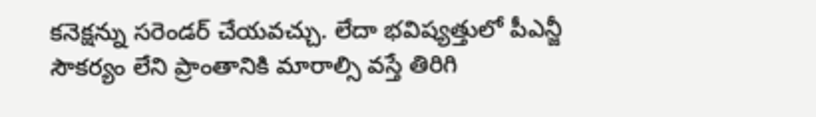కనెక్షన్ను సరెండర్ చేయవచ్చు. లేదా భవిష్యత్తులో పీఎన్జీ సౌకర్యం లేని ప్రాంతానికి మారాల్సి వస్తే తిరిగి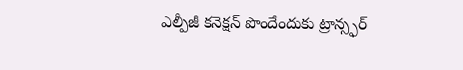ఎల్పీజీ కనెక్షన్ పొందేందుకు ట్రాన్స్ఫర్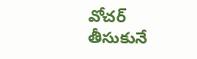వోచర్ తీసుకునే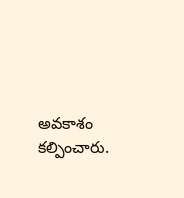అవకాశం కల్పించారు.